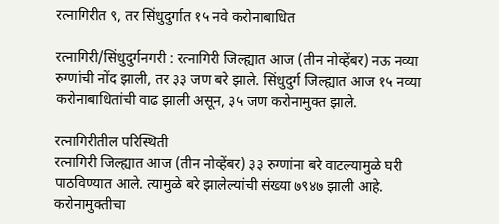रत्नागिरीत ९, तर सिंधुदुर्गात १५ नवे करोनाबाधित

रत्नागिरी/सिंधुदुर्गनगरी : रत्नागिरी जिल्ह्यात आज (तीन नोव्हेंबर) नऊ नव्या रुग्णांची नोंद झाली, तर ३३ जण बरे झाले. सिंधुदुर्ग जिल्ह्यात आज १५ नव्या करोनाबाधितांची वाढ झाली असून, ३५ जण करोनामुक्त झाले.

रत्नागिरीतील परिस्थिती
रत्नागिरी जिल्ह्यात आज (तीन नोव्हेंबर) ३३ रुग्णांना बरे वाटल्यामुळे घरी पाठविण्यात आले. त्यामुळे बरे झालेल्यांची संख्या ७९४७ झाली आहे. करोनामुक्तीचा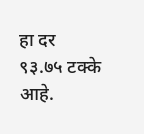हा दर ९३.७५ टक्के आहे.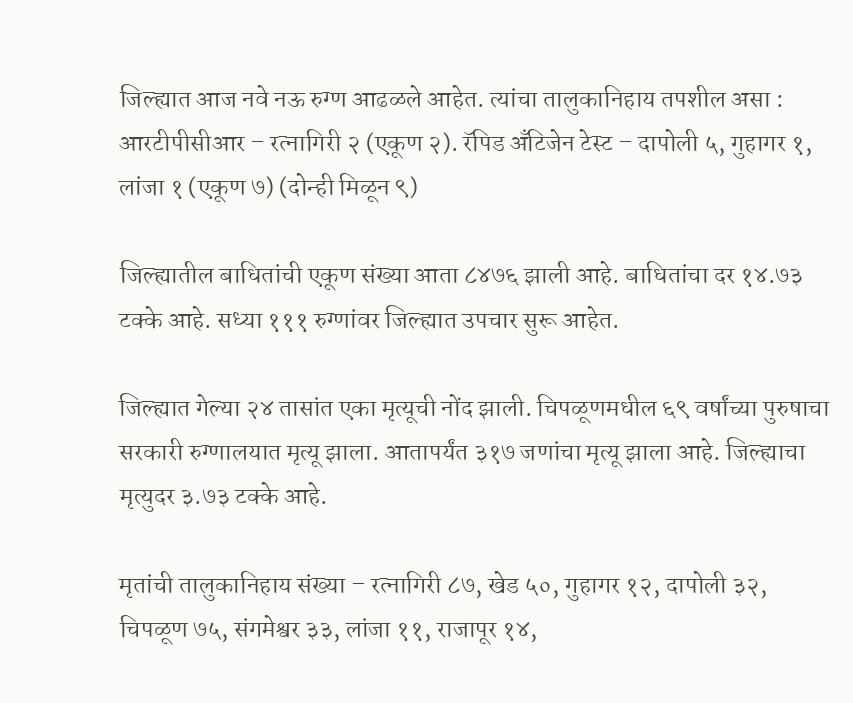जिल्ह्यात आज नवे नऊ रुग्ण आढळले आहेत. त्यांचा तालुकानिहाय तपशील असा : आरटीपीसीआर – रत्नागिरी २ (एकूण २). रॅपिड अँटिजेन टेस्ट – दापोली ५, गुहागर १, लांजा १ (एकूण ७) (दोन्ही मिळून ९)

जिल्ह्यातील बाधितांची एकूण संख्या आता ८४७६ झाली आहे. बाधितांचा दर १४.७३ टक्के आहे. सध्या १११ रुग्णांवर जिल्ह्यात उपचार सुरू आहेत.

जिल्ह्यात गेल्या २४ तासांत एका मृत्यूची नोंद झाली. चिपळूणमधील ६९ वर्षांच्या पुरुषाचा सरकारी रुग्णालयात मृत्यू झाला. आतापर्यंत ३१७ जणांचा मृत्यू झाला आहे. जिल्ह्याचा मृत्युदर ३.७३ टक्के आहे.

मृतांची तालुकानिहाय संख्या – रत्नागिरी ८७, खेड ५०, गुहागर १२, दापोली ३२, चिपळूण ७५, संगमेश्वर ३३, लांजा ११, राजापूर १४,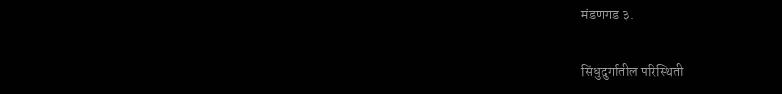मंडणगड ३.

सिंधुदुर्गातील परिस्थिती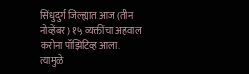सिंधुदुर्ग जिल्ह्यात आज (तीन नोव्हेंबर) १५ व्यक्तींचा अहवाल करोना पॉझिटिव्ह आला. त्यामुळे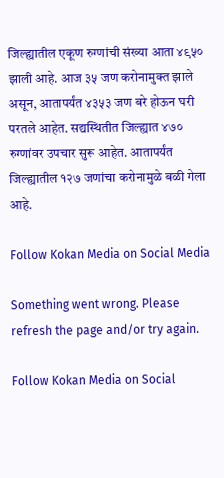जिल्ह्यातील एकूण रुग्णांची संख्या आता ४९५० झाली आहे. आज ३५ जण करोनामुक्त झाले असून, आतापर्यंत ४३५३ जण बरे होऊन घरी परतले आहेत. सद्यस्थितीत जिल्ह्यात ४७० रुग्णांवर उपचार सुरू आहेत. आतापर्यंत जिल्ह्यातील १२७ जणांचा करोनामुळे बळी गेला आहे.

Follow Kokan Media on Social Media

Something went wrong. Please refresh the page and/or try again.

Follow Kokan Media on Social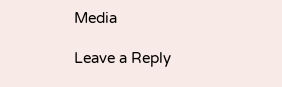Media

Leave a Reply